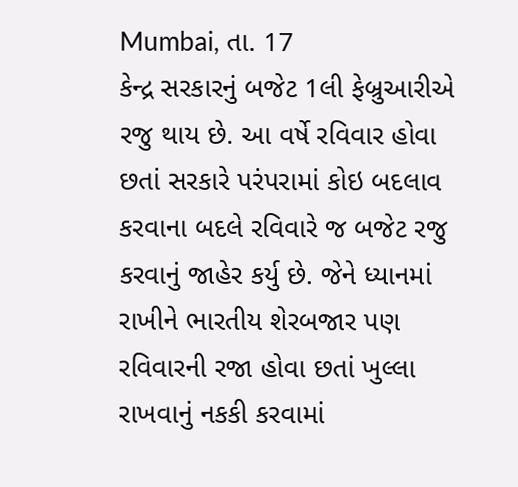Mumbai, તા. 17
કેન્દ્ર સરકારનું બજેટ 1લી ફેબ્રુઆરીએ રજુ થાય છે. આ વર્ષે રવિવાર હોવા છતાં સરકારે પરંપરામાં કોઇ બદલાવ કરવાના બદલે રવિવારે જ બજેટ રજુ કરવાનું જાહેર કર્યુ છે. જેને ધ્યાનમાં રાખીને ભારતીય શેરબજાર પણ રવિવારની રજા હોવા છતાં ખુલ્લા રાખવાનું નકકી કરવામાં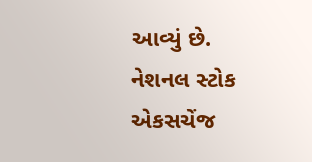આવ્યું છે.
નેશનલ સ્ટોક એકસચેંજ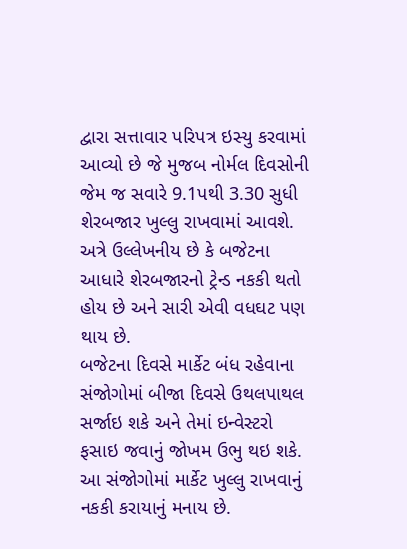દ્વારા સત્તાવાર પરિપત્ર ઇસ્યુ કરવામાં આવ્યો છે જે મુજબ નોર્મલ દિવસોની જેમ જ સવારે 9.1પથી 3.30 સુધી શેરબજાર ખુલ્લુ રાખવામાં આવશે. અત્રે ઉલ્લેખનીય છે કે બજેટના આધારે શેરબજારનો ટ્રેન્ડ નકકી થતો હોય છે અને સારી એવી વધઘટ પણ થાય છે.
બજેટના દિવસે માર્કેટ બંધ રહેવાના સંજોગોમાં બીજા દિવસે ઉથલપાથલ સર્જાઇ શકે અને તેમાં ઇન્વેસ્ટરો ફસાઇ જવાનું જોખમ ઉભુ થઇ શકે. આ સંજોગોમાં માર્કેટ ખુલ્લુ રાખવાનું નકકી કરાયાનું મનાય છે.